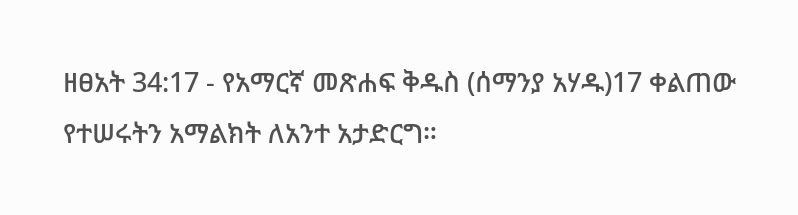ዘፀአት 34:17 - የአማርኛ መጽሐፍ ቅዱስ (ሰማንያ አሃዱ)17 ቀልጠው የተሠሩትን አማልክት ለአንተ አታድርግ።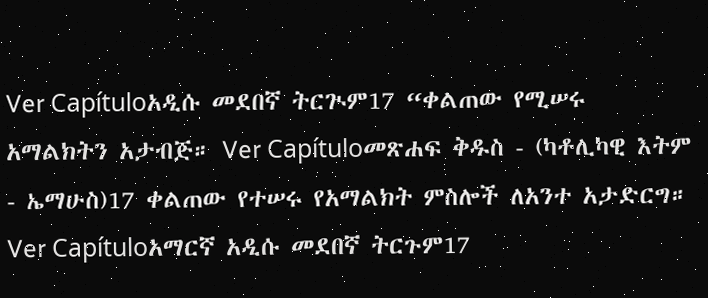Ver Capítuloአዲሱ መደበኛ ትርጒም17 “ቀልጠው የሚሠሩ አማልክትን አታብጅ። Ver Capítuloመጽሐፍ ቅዱስ - (ካቶሊካዊ እትም - ኤማሁስ)17 ቀልጠው የተሠሩ የአማልክት ምስሎች ለአንተ አታድርግ። Ver Capítuloአማርኛ አዲሱ መደበኛ ትርጉም17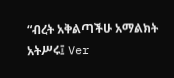“ብረት አቅልጣችሁ አማልክት አትሥሩ፤ Ver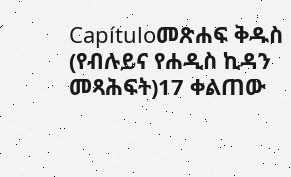Capítuloመጽሐፍ ቅዱስ (የብሉይና የሐዲስ ኪዳን መጻሕፍት)17 ቀልጠው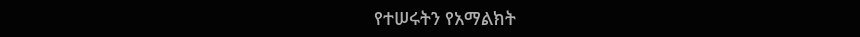የተሠሩትን የአማልክት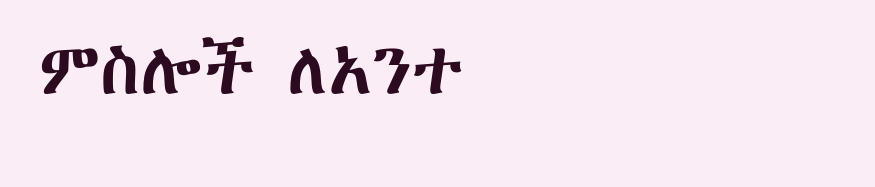ምስሎች ለአንተ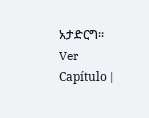አታድርግ። Ver Capítulo |